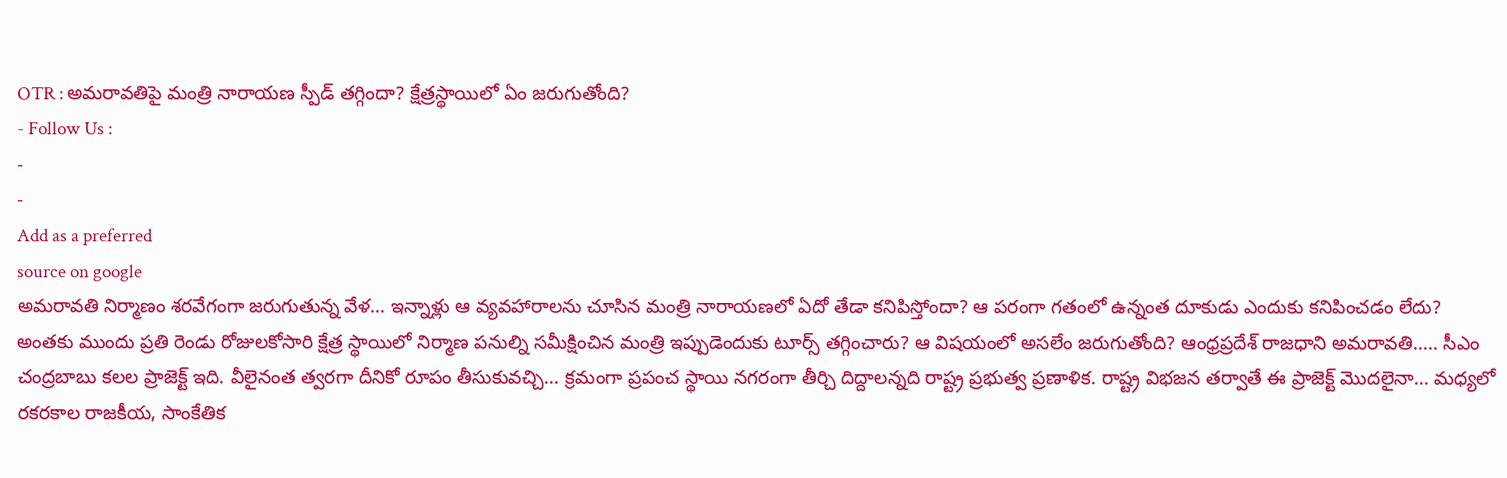OTR : అమరావతిపై మంత్రి నారాయణ స్పీడ్ తగ్గిందా? క్షేత్రస్థాయిలో ఏం జరుగుతోంది?
- Follow Us :
-
-
Add as a preferred
source on google
అమరావతి నిర్మాణం శరవేగంగా జరుగుతున్న వేళ… ఇన్నాళ్లు ఆ వ్యవహారాలను చూసిన మంత్రి నారాయణలో ఏదో తేడా కనిపిస్తోందా? ఆ పరంగా గతంలో ఉన్నంత దూకుడు ఎందుకు కనిపించడం లేదు? అంతకు ముందు ప్రతి రెండు రోజులకోసారి క్షేత్ర స్థాయిలో నిర్మాణ పనుల్ని సమీక్షించిన మంత్రి ఇప్పుడెందుకు టూర్స్ తగ్గించారు? ఆ విషయంలో అసలేం జరుగుతోంది? ఆంధ్రప్రదేశ్ రాజధాని అమరావతి….. సీఎం చంద్రబాబు కలల ప్రాజెక్ట్ ఇది. వీలైనంత త్వరగా దీనికో రూపం తీసుకువచ్చి… క్రమంగా ప్రపంచ స్థాయి నగరంగా తీర్చి దిద్దాలన్నది రాష్ట్ర ప్రభుత్వ ప్రణాళిక. రాష్ట్ర విభజన తర్వాతే ఈ ప్రాజెక్ట్ మొదలైనా… మధ్యలో రకరకాల రాజకీయ, సాంకేతిక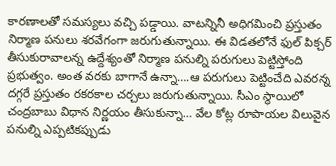కారణాలతో సమస్యలు వచ్చి పడ్డాయి. వాటన్నినీ అధిగమించి ప్రస్తుతం నిర్మాణ పనులు శరవేగంగా జరుగుతున్నాయి. ఈ విడతలోనే ఫుల్ పిక్చర్ తీసుకురావాలన్న ఉద్దేశ్యంతో నిర్మాణ పనుల్ని పరుగులు పెట్టిస్తోంది ప్రభుత్వం. అంత వరకు బాగానే ఉన్నా….ఆ పరుగులు పెట్టించేది ఎవరన్న దగ్గరే ప్రస్తుతం రకరకాల చర్చలు జరుగుతున్నాయి. సీఎం స్థాయిలో చంద్రబాబు విధాన నిర్ణయం తీసుకున్నా… వేల కోట్ల రూపాయల విలువైన పనుల్ని ఎప్పటికప్పుడు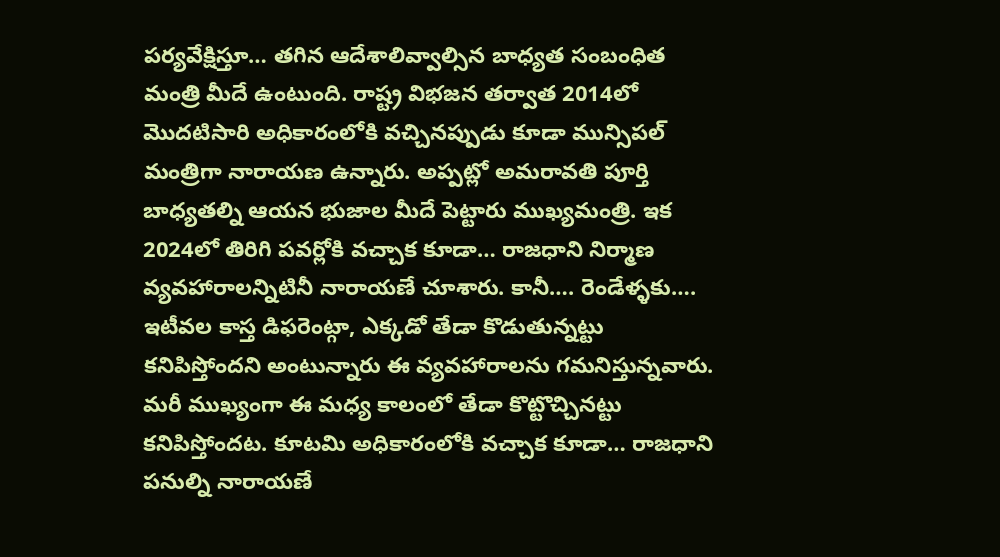పర్యవేక్షిస్తూ… తగిన ఆదేశాలివ్వాల్సిన బాధ్యత సంబంధిత మంత్రి మీదే ఉంటుంది. రాష్ట్ర విభజన తర్వాత 2014లో మొదటిసారి అధికారంలోకి వచ్చినప్పుడు కూడా మున్సిపల్ మంత్రిగా నారాయణ ఉన్నారు. అప్పట్లో అమరావతి పూర్తి బాధ్యతల్ని ఆయన భుజాల మీదే పెట్టారు ముఖ్యమంత్రి. ఇక 2024లో తిరిగి పవర్లోకి వచ్చాక కూడా… రాజధాని నిర్మాణ వ్యవహారాలన్నిటినీ నారాయణే చూశారు. కానీ…. రెండేళ్ళకు…. ఇటీవల కాస్త డిఫరెంట్గా, ఎక్కడో తేడా కొడుతున్నట్టు కనిపిస్తోందని అంటున్నారు ఈ వ్యవహారాలను గమనిస్తున్నవారు. మరీ ముఖ్యంగా ఈ మధ్య కాలంలో తేడా కొట్టొచ్చినట్టు కనిపిస్తోందట. కూటమి అధికారంలోకి వచ్చాక కూడా… రాజధాని పనుల్ని నారాయణే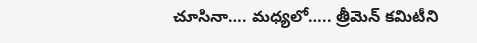చూసినా…. మధ్యలో….. త్రీమెన్ కమిటీని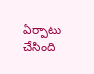ఏర్పాటు చేసింది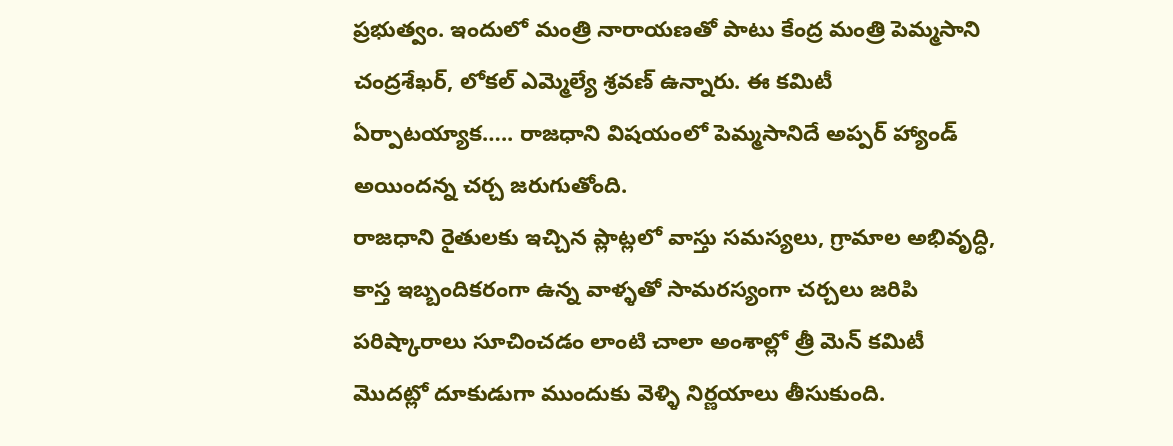ప్రభుత్వం. ఇందులో మంత్రి నారాయణతో పాటు కేంద్ర మంత్రి పెమ్మసాని చంద్రశేఖర్, లోకల్ ఎమ్మెల్యే శ్రవణ్ ఉన్నారు. ఈ కమిటీ ఏర్పాటయ్యాక….. రాజధాని విషయంలో పెమ్మసానిదే అప్పర్ హ్యాండ్ అయిందన్న చర్చ జరుగుతోంది.
రాజధాని రైతులకు ఇచ్చిన ప్లాట్లలో వాస్తు సమస్యలు, గ్రామాల అభివృద్ధి, కాస్త ఇబ్బందికరంగా ఉన్న వాళ్ళతో సామరస్యంగా చర్చలు జరిపి పరిష్కారాలు సూచించడం లాంటి చాలా అంశాల్లో త్రీ మెన్ కమిటీ మొదట్లో దూకుడుగా ముందుకు వెళ్ళి నిర్ణయాలు తీసుకుంది.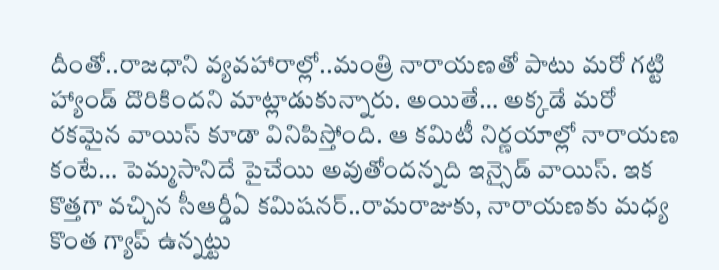దీంతో..రాజధాని వ్యవహారాల్లో..మంత్రి నారాయణతో పాటు మరో గట్టి హ్యాండ్ దొరికిందని మాట్లాడుకున్నారు. అయితే… అక్కడే మరో రకమైన వాయిస్ కూడా వినిపిస్తోంది. ఆ కమిటీ నిర్ణయాల్లో నారాయణ కంటే… పెమ్మసానిదే పైచేయి అవుతోందన్నది ఇన్సైడ్ వాయిస్. ఇక కొత్తగా వచ్చిన సీఆర్డీఏ కమిషనర్..రామరాజుకు, నారాయణకు మధ్య కొంత గ్యాప్ ఉన్నట్టు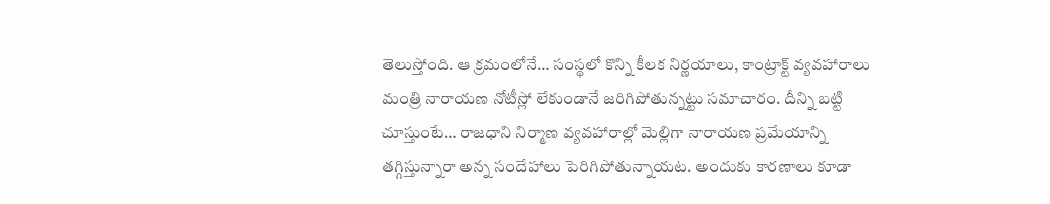తెలుస్తోంది. ఆ క్రమంలోనే… సంస్థలో కొన్ని కీలక నిర్ణయాలు, కాంట్రాక్ట్ వ్యవహారాలు మంత్రి నారాయణ నోటీస్లో లేకుండానే జరిగిపోతున్నట్టు సమాచారం. దీన్ని బట్టి చూస్తుంటే… రాజధాని నిర్మాణ వ్యవహారాల్లో మెల్లిగా నారాయణ ప్రమేయాన్ని తగ్గిస్తున్నారా అన్న సందేహాలు పెరిగిపోతున్నాయట. అందుకు కారణాలు కూడా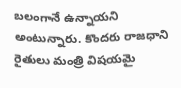బలంగానే ఉన్నాయని అంటున్నారు. కొందరు రాజధాని రైతులు మంత్రి విషయమై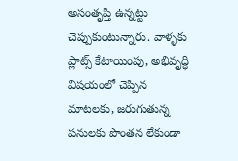అసంతృప్తి ఉన్నట్టు చెప్పుకుంటున్నారు. వాళ్ళకు ప్లాట్స్ కేటాయింపు, అభివృద్ధి విషయంలో చెప్పిన మాటలకు, జరుగుతున్న పనులకు పొంతన లేకుండా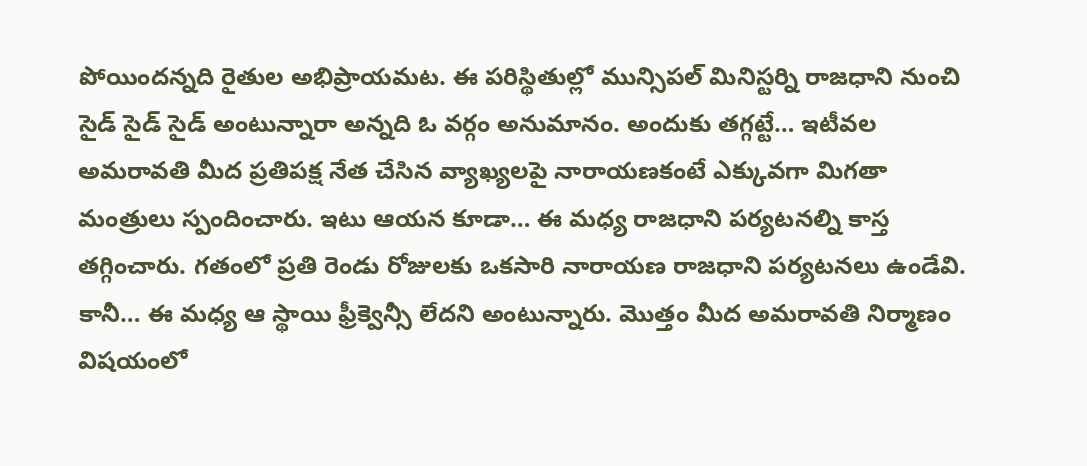పోయిందన్నది రైతుల అభిప్రాయమట. ఈ పరిస్థితుల్లో మున్సిపల్ మినిస్టర్ని రాజధాని నుంచి సైడ్ సైడ్ సైడ్ అంటున్నారా అన్నది ఓ వర్గం అనుమానం. అందుకు తగ్గట్టే… ఇటీవల అమరావతి మీద ప్రతిపక్ష నేత చేసిన వ్యాఖ్యలపై నారాయణకంటే ఎక్కువగా మిగతా మంత్రులు స్పందించారు. ఇటు ఆయన కూడా… ఈ మధ్య రాజధాని పర్యటనల్ని కాస్త తగ్గించారు. గతంలో ప్రతి రెండు రోజులకు ఒకసారి నారాయణ రాజధాని పర్యటనలు ఉండేవి. కానీ… ఈ మధ్య ఆ స్థాయి ఫ్రీక్వెన్సీ లేదని అంటున్నారు. మొత్తం మీద అమరావతి నిర్మాణం విషయంలో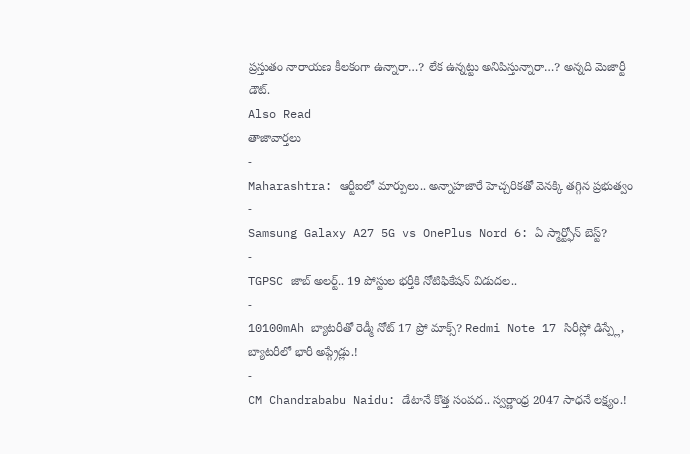ప్రస్తుతం నారాయణ కీలకంగా ఉన్నారా…? లేక ఉన్నట్టు అనిపిస్తున్నారా…? అన్నది మెజార్టీ డౌట్.
Also Read
తాజావార్తలు
-
Maharashtra: ఆర్టీఐలో మార్పులు.. అన్నాహజారే హెచ్చరికతో వెనక్కి తగ్గిన ప్రభుత్వం
-
Samsung Galaxy A27 5G vs OnePlus Nord 6: ఏ స్మార్ట్ఫోన్ బెస్ట్?
-
TGPSC జాబ్ అలర్ట్.. 19 పోస్టుల భర్తీకి నోటిఫికేషన్ విడుదల..
-
10100mAh బ్యాటరీతో రెడ్మీ నోట్ 17 ప్రో మాక్స్? Redmi Note 17 సిరీస్లో డిస్ప్లే, బ్యాటరీలో భారీ అప్గ్రేడ్లు.!
-
CM Chandrababu Naidu: డేటానే కొత్త సంపద.. స్వర్ణాంధ్ర 2047 సాధనే లక్ష్యం.!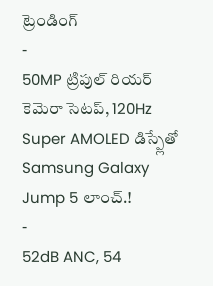ట్రెండింగ్
-
50MP ట్రిపుల్ రియర్ కెమెరా సెటప్, 120Hz Super AMOLED డిస్ప్లేతో Samsung Galaxy Jump 5 లాంచ్.!
-
52dB ANC, 54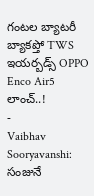గంటల బ్యాటరీ బ్యాకప్తో TWS ఇయర్బడ్స్ OPPO Enco Air5 లాంచ్..!
-
Vaibhav Sooryavanshi: సంజునే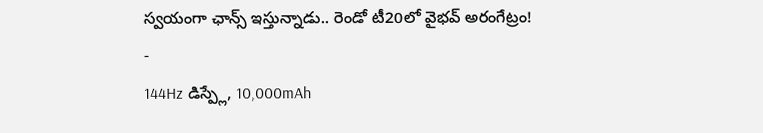స్వయంగా ఛాన్స్ ఇస్తున్నాడు.. రెండో టీ20లో వైభవ్ అరంగేట్రం!
-
144Hz డిస్ప్లే, 10,000mAh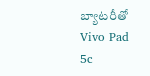బ్యాటరీతో Vivo Pad 5c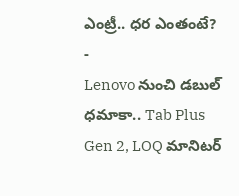ఎంట్రీ.. ధర ఎంతంటే?
-
Lenovo నుంచి డబుల్ ధమాకా.. Tab Plus Gen 2, LOQ మానిటర్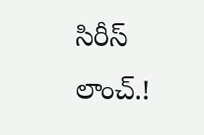సిరీస్ లాంచ్.!